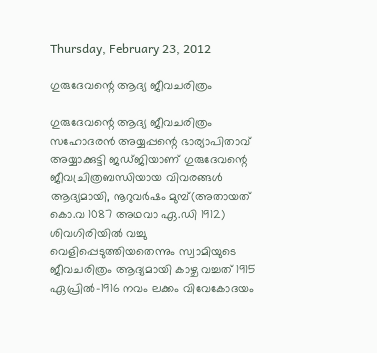Thursday, February 23, 2012

ഗുരുദേവന്റെ ആദ്യ ജീവചരിത്രം

ഗുരുദേവന്റെ ആദ്യ ജീവചരിത്രം സഹോദരന്‍ അയ്യപ്പന്റെ ഭാര്യാപിതാവ് അയ്യാക്കുട്ടി ജഡ്ജിയാണ്‌ ഗുരുദേവന്റെ ജീവച്രിത്രബന്ധിയായ വിവരങ്ങള്‍ ആദ്യമായി, നൂറുവര്‍ഷം മുമ്പ്(അതായത് കൊ.വ 1087 അഥവാ ഏ.ഡി 1912) ശിവഗിരിയില്‍ വച്ചു വെളിപ്പെടുത്തിയതെന്നും സ്വാമിയുടെ ജീവചരിത്രം ആദ്യമായി കാഴ്ച വച്ചത് 1915 ഏപ്രില്‍-1916 നവം ലക്കം വിവേകോദയം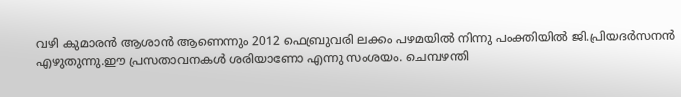വഴി കുമാരന്‍ ആശാന്‍ ആണെന്നും 2012 ഫെബ്രുവരി ലക്കം പഴമയില്‍ നിന്നു പംക്തിയില്‍ ജി.പ്രിയദര്‍സനന്‍ എഴുതുന്നു.ഈ പ്രസതാവനകള്‍ ശരിയാണോ എന്നു സംശയം. ചെമ്പഴന്തി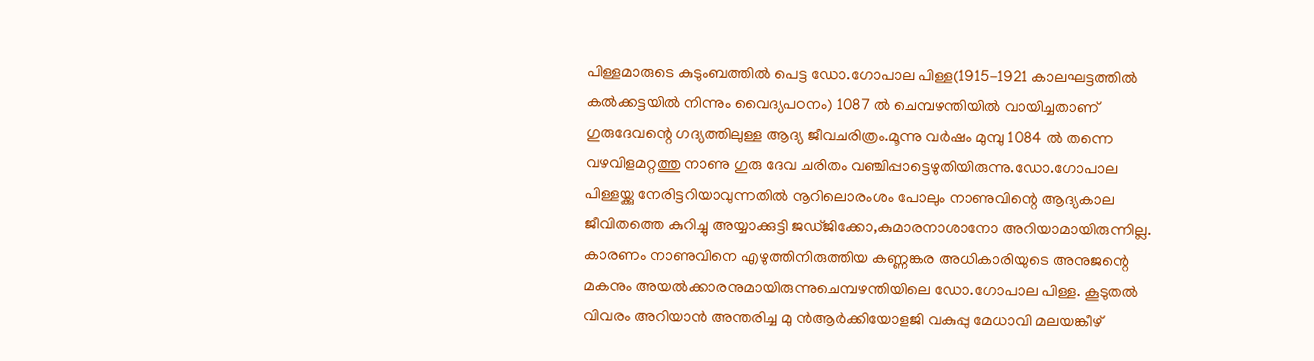പിള്ളമാരുടെ കുടുംബത്തില്‍ പെട്ട ഡോ.ഗോപാല പിള്ള(1915-1921 കാലഘട്ടത്തില്‍ കല്‍ക്കട്ടയില്‍ നിന്നും വൈദ്യപഠനം) 1087 ല്‍ ചെമ്പഴന്തിയില്‍ വായിച്ചതാണ്‌ ഗുരുദേവന്റെ ഗദ്യത്തിലുള്ള ആദ്യ ജീവചരിത്രം.മൂന്നു വര്‍ഷം മുമ്പു 1084 ല്‍ തന്നെ വഴവിളമറ്റത്തു നാണു ഗുരു ദേവ ചരിതം വഞ്ചിപ്പാട്ടെഴുതിയിരുന്നു.ഡോ.ഗോപാല പിള്ളയ്ക്കു നേരിട്ടറിയാവുന്നതില്‍ നൂറിലൊരംശം പോലും നാണുവിന്റെ ആദ്യകാല ജീവിതത്തെ കുറിച്ചു അയ്യാക്കുട്ടി ജഡ്ജിക്കോ,കുമാരനാശാനോ അറിയാമായിരുന്നില്ല. കാരണം നാണുവിനെ എഴുത്തിനിരുത്തിയ കണ്ണങ്കര അധികാരിയുടെ അനുജന്റെ മകനും അയല്‍ക്കാരനുമായിരുന്നുചെമ്പഴന്തിയിലെ ഡോ.ഗോപാല പിള്ള. കൂടുതല്‍ വിവരം അറിയാന്‍ അന്തരിച്ച മു ന്‍ആര്‍ക്കിയോളജി വകുപ്പു മേധാവി മലയങ്കീഴ്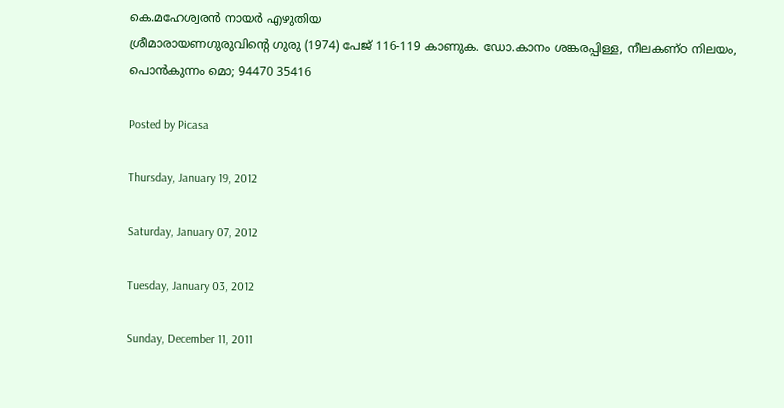കെ.മഹേശ്വരന്‍ നായര്‍ എഴുതിയ
ശ്രീമാരായണഗുരുവിന്റെ ഗുരു (1974) പേജ് 116-119 കാണുക. ഡോ.കാനം ശങ്കരപ്പിള്ള, നീലകണ്ഠ നിലയം, പൊന്‍കുന്നം മൊ; 94470 35416

Posted by Picasa

Thursday, January 19, 2012

Saturday, January 07, 2012

Tuesday, January 03, 2012

Sunday, December 11, 2011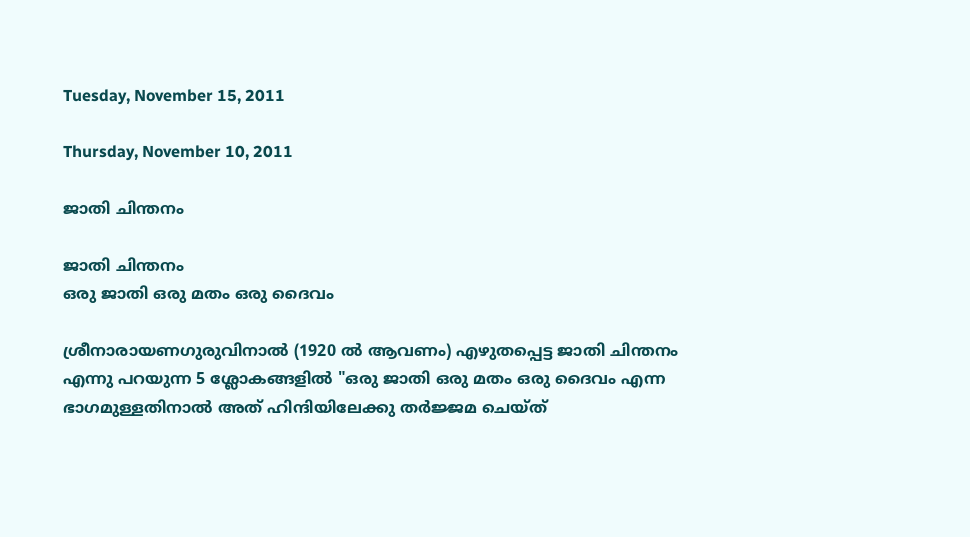Tuesday, November 15, 2011

Thursday, November 10, 2011

ജാതി ചിന്തനം

ജാതി ചിന്തനം
ഒരു ജാതി ഒരു മതം ഒരു ദൈവം

ശ്രീനാരായണഗുരുവിനാല്‍ (1920 ല്‍ ആവണം) എഴുതപ്പെട്ട ജാതി ചിന്തനം
എന്നു പറയുന്ന 5 ശ്ലോകങ്ങളില്‍ "ഒരു ജാതി ഒരു മതം ഒരു ദൈവം എന്ന
ഭാഗമുള്ളതിനാല്‍ അത് ഹിന്ദിയിലേക്കു തര്‍ജ്ജമ ചെയ്ത്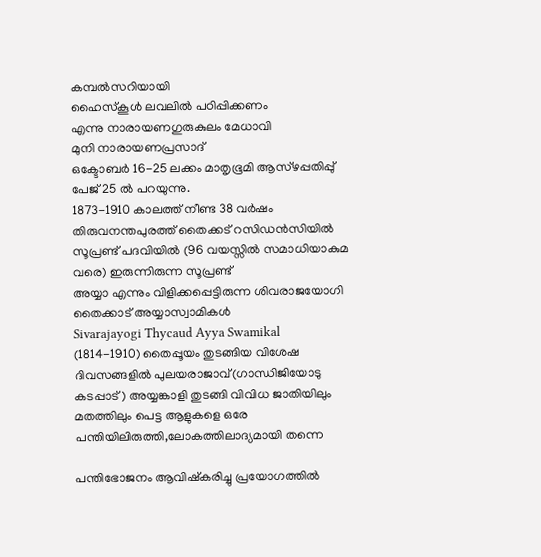കമ്പല്‍സറിയായി
ഹൈസ്കൂള്‍ ലവലില്‍ പഠിപ്പിക്കണം
എന്നു നാരായണഗുരുകുലം മേധാവി
മുനി നാരായണപ്രസാദ്
ഒക്ടോബര്‍ 16-25 ലക്കം മാതൃഭൂമി ആസ്ഴപ്പതിപ്പു്‌
പേജ് 25 ല്‍ പറയുന്നു.
1873-1910 കാലത്ത് നീണ്ട 38 വര്‍ഷം തിരുവനന്തപുരത്ത് തൈക്കട് റസിഡന്‍സിയില്‍
സൂപ്രണ്ട് പദവിയില്‍ (96 വയസ്സില്‍ സമാധിയാകുമ വരെ) ഇരുന്നിരുന്ന സൂപ്രണ്ട്
അയ്യാ എന്നും വിളിക്കപ്പെട്ടിരുന്ന ശിവരാജയോഗി തൈക്കാട് അയ്യാസ്വാമികള്‍
Sivarajayogi Thycaud Ayya Swamikal
(1814-1910) തൈപ്പൂയം തുടങ്ങിയ വിശേഷ ദിവസങ്ങളില്‍ പുലയരാജാവ്(ഗാന്ധിജിയോടു
കടപ്പാട്) അയ്യങ്കാളി തുടങ്ങി വിവിധ ജാതിയിലും മതത്തിലും പെട്ട ആളുകളെ ഒരേ
പന്തിയിലിരുത്തി,ലോകത്തിലാദ്യമായി തന്നെ

പന്തിഭോജനം ആവിഷ്കരിച്ചു പ്രയോഗത്തില്‍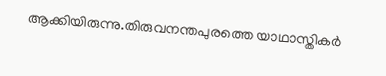ആക്കിയിരുന്നു.തിരുവനന്തപുരത്തെ യാഥാസ്തികര്‍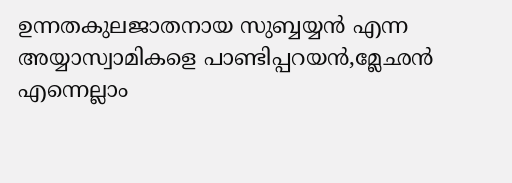ഉന്നതകുലജാതനായ സുബ്ബയ്യന്‍ എന്ന
അയ്യാസ്വാമികളെ പാണ്ടിപ്പറയന്‍,മ്ലേഛന്‍ എന്നെല്ലാം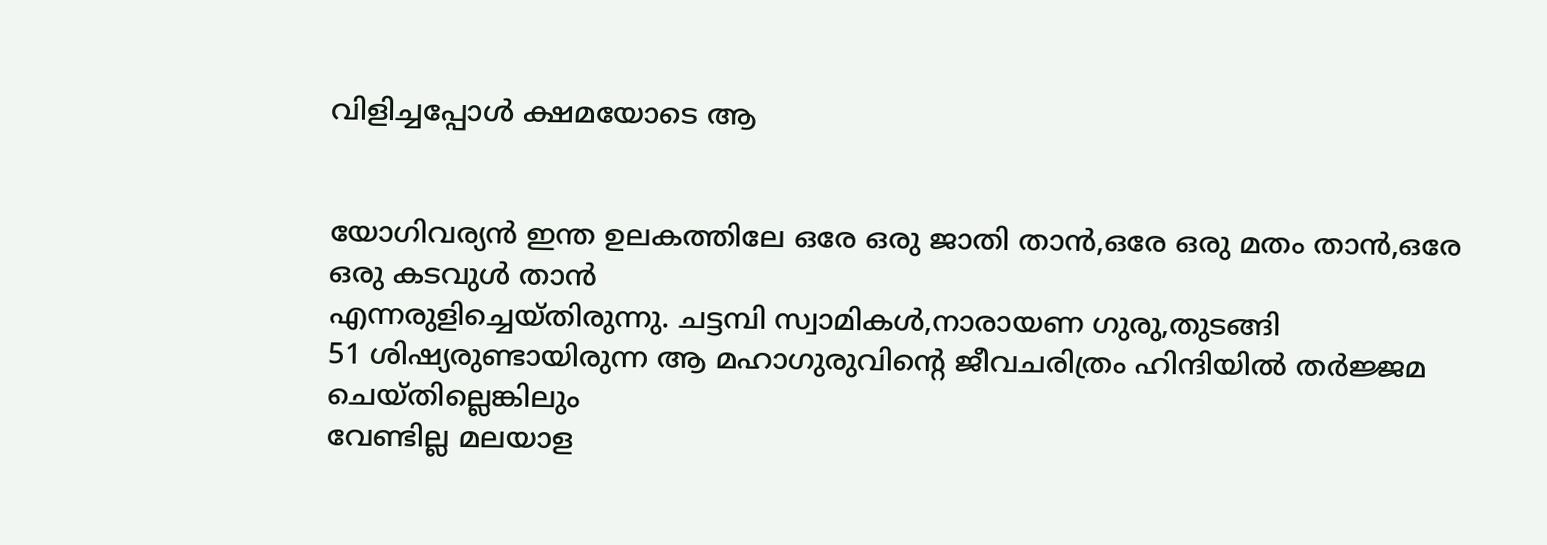വിളിച്ചപ്പോള്‍ ക്ഷമയോടെ ആ


യോഗിവര്യന്‍ ഇന്ത ഉലകത്തിലേ ഒരേ ഒരു ജാതി താന്‍,ഒരേ ഒരു മതം താന്‍,ഒരേ
ഒരു കടവുള്‍ താന്‍
എന്നരുളിച്ചെയ്തിരുന്നു. ചട്ടമ്പി സ്വാമികള്‍,നാരായണ ഗുരു,തുടങ്ങി
51 ശിഷ്യരുണ്ടായിരുന്ന ആ മഹാഗുരുവിന്റെ ജീവചരിത്രം ഹിന്ദിയില്‍ തര്‍ജ്ജമ ചെയ്തില്ലെങ്കിലും
വേണ്ടില്ല മലയാള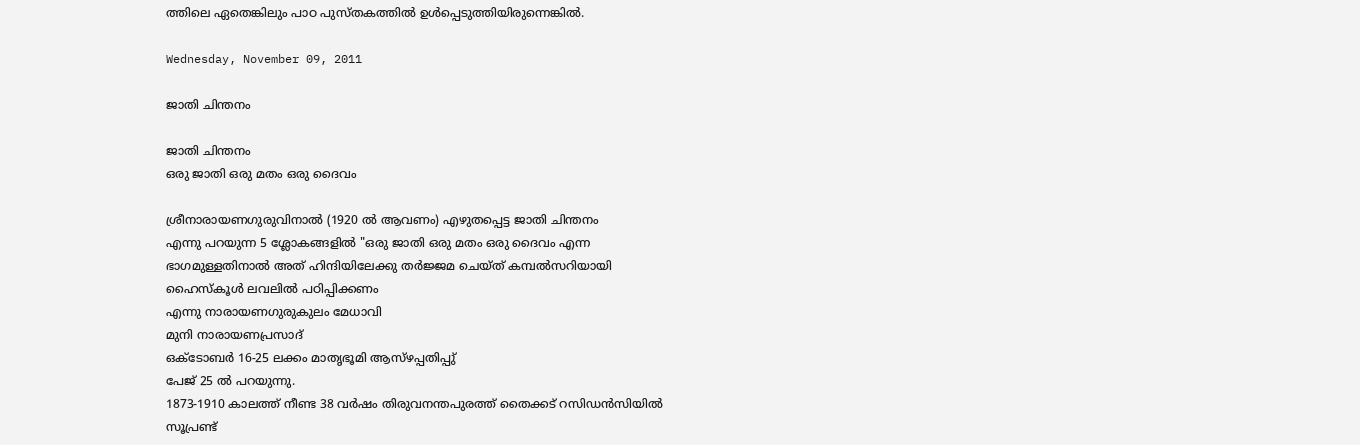ത്തിലെ ഏതെങ്കിലും പാഠ പുസ്തകത്തില്‍ ഉള്‍പ്പെടുത്തിയിരുന്നെങ്കില്‍.

Wednesday, November 09, 2011

ജാതി ചിന്തനം

ജാതി ചിന്തനം
ഒരു ജാതി ഒരു മതം ഒരു ദൈവം

ശ്രീനാരായണഗുരുവിനാല്‍ (1920 ല്‍ ആവണം) എഴുതപ്പെട്ട ജാതി ചിന്തനം
എന്നു പറയുന്ന 5 ശ്ലോകങ്ങളില്‍ "ഒരു ജാതി ഒരു മതം ഒരു ദൈവം എന്ന
ഭാഗമുള്ളതിനാല്‍ അത് ഹിന്ദിയിലേക്കു തര്‍ജ്ജമ ചെയ്ത് കമ്പല്‍സറിയായി
ഹൈസ്കൂള്‍ ലവലില്‍ പഠിപ്പിക്കണം
എന്നു നാരായണഗുരുകുലം മേധാവി
മുനി നാരായണപ്രസാദ്
ഒക്ടോബര്‍ 16-25 ലക്കം മാതൃഭൂമി ആസ്ഴപ്പതിപ്പു്‌
പേജ് 25 ല്‍ പറയുന്നു.
1873-1910 കാലത്ത് നീണ്ട 38 വര്‍ഷം തിരുവനന്തപുരത്ത് തൈക്കട് റസിഡന്‍സിയില്‍
സൂപ്രണ്ട്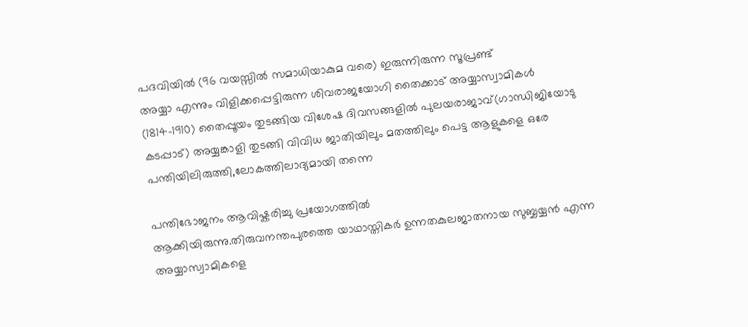പദവിയില്‍ (96 വയസ്സില്‍ സമാധിയാകുമ വരെ) ഇരുന്നിരുന്ന സൂപ്രണ്ട്
അയ്യാ എന്നും വിളിക്കപ്പെട്ടിരുന്ന ശിവരാജയോഗി തൈക്കാട് അയ്യാസ്വാമികള്‍
(1814-1910) തൈപ്പൂയം തുടങ്ങിയ വിശേഷ ദിവസങ്ങളില്‍ പുലയരാജാവ്(ഗാന്ധിജിയോടു
കടപ്പാട്) അയ്യങ്കാളി തുടങ്ങി വിവിധ ജാതിയിലും മതത്തിലും പെട്ട ആളുകളെ ഒരേ
പന്തിയിലിരുത്തി,ലോകത്തിലാദ്യമായി തന്നെ

പന്തിഭോജനം ആവിഷ്കരിച്ചു പ്രയോഗത്തില്‍
ആക്കിയിരുന്നു.തിരുവനന്തപുരത്തെ യാഥാസ്തികര്‍ ഉന്നതകുലജാതനായ സുബ്ബയ്യന്‍ എന്ന
അയ്യാസ്വാമികളെ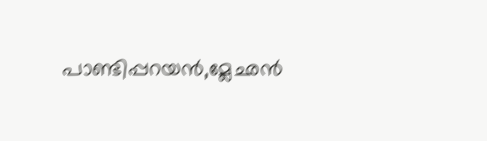പാണ്ടിപ്പറയന്‍,മ്ലേഛന്‍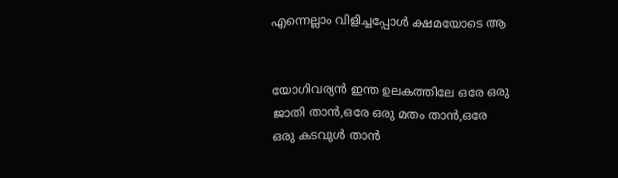എന്നെല്ലാം വിളിച്ചപ്പോള്‍ ക്ഷമയോടെ ആ


യോഗിവര്യന്‍ ഇന്ത ഉലകത്തിലേ ഒരേ ഒരു ജാതി താന്‍,ഒരേ ഒരു മതം താന്‍,ഒരേ
ഒരു കടവുള്‍ താന്‍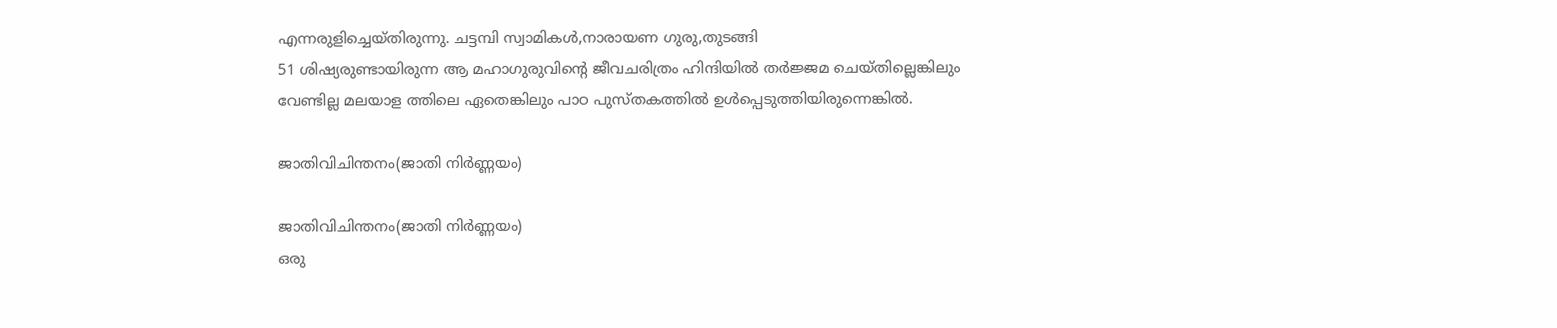എന്നരുളിച്ചെയ്തിരുന്നു. ചട്ടമ്പി സ്വാമികള്‍,നാരായണ ഗുരു,തുടങ്ങി
51 ശിഷ്യരുണ്ടായിരുന്ന ആ മഹാഗുരുവിന്റെ ജീവചരിത്രം ഹിന്ദിയില്‍ തര്‍ജ്ജമ ചെയ്തില്ലെങ്കിലും
വേണ്ടില്ല മലയാള ത്തിലെ ഏതെങ്കിലും പാഠ പുസ്തകത്തില്‍ ഉള്‍പ്പെടുത്തിയിരുന്നെങ്കില്‍.

ജാതിവിചിന്തനം(ജാതി നിര്‍ണ്ണയം)

ജാതിവിചിന്തനം(ജാതി നിര്‍ണ്ണയം)
ഒരു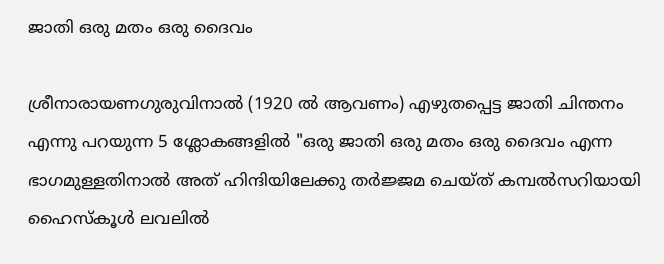ജാതി ഒരു മതം ഒരു ദൈവം

ശ്രീനാരായണഗുരുവിനാല്‍ (1920 ല്‍ ആവണം) എഴുതപ്പെട്ട ജാതി ചിന്തനം
എന്നു പറയുന്ന 5 ശ്ലോകങ്ങളില്‍ "ഒരു ജാതി ഒരു മതം ഒരു ദൈവം എന്ന
ഭാഗമുള്ളതിനാല്‍ അത് ഹിന്ദിയിലേക്കു തര്‍ജ്ജമ ചെയ്ത് കമ്പല്‍സറിയായി
ഹൈസ്കൂള്‍ ലവലില്‍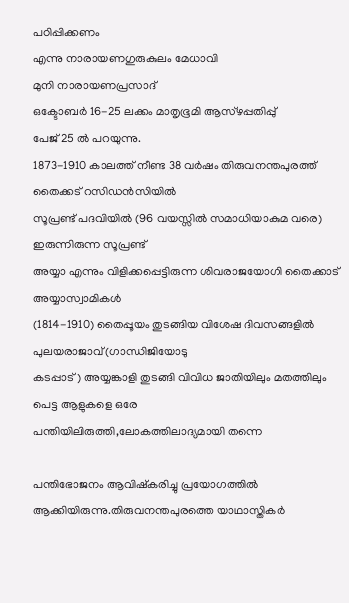പഠിപ്പിക്കണം
എന്നു നാരായണഗുരുകുലം മേധാവി
മുനി നാരായണപ്രസാദ്
ഒക്ടോബര്‍ 16-25 ലക്കം മാതൃഭൂമി ആസ്ഴപ്പതിപ്പു്‌
പേജ് 25 ല്‍ പറയുന്നു.
1873-1910 കാലത്ത് നീണ്ട 38 വര്‍ഷം തിരുവനന്തപുരത്ത് തൈക്കട് റസിഡന്‍സിയില്‍
സൂപ്രണ്ട് പദവിയില്‍ (96 വയസ്സില്‍ സമാധിയാകുമ വരെ) ഇരുന്നിരുന്ന സൂപ്രണ്ട്
അയ്യാ എന്നും വിളിക്കപ്പെട്ടിരുന്ന ശിവരാജയോഗി തൈക്കാട് അയ്യാസ്വാമികള്‍
(1814-1910) തൈപ്പൂയം തുടങ്ങിയ വിശേഷ ദിവസങ്ങളില്‍ പുലയരാജാവ്(ഗാന്ധിജിയോടു
കടപ്പാട്) അയ്യങ്കാളി തുടങ്ങി വിവിധ ജാതിയിലും മതത്തിലും പെട്ട ആളുകളെ ഒരേ
പന്തിയിലിരുത്തി,ലോകത്തിലാദ്യമായി തന്നെ

പന്തിഭോജനം ആവിഷ്കരിച്ചു പ്രയോഗത്തില്‍
ആക്കിയിരുന്നു.തിരുവനന്തപുരത്തെ യാഥാസ്തികര്‍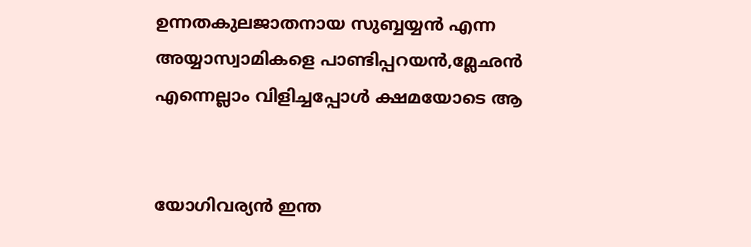ഉന്നതകുലജാതനായ സുബ്ബയ്യന്‍ എന്ന
അയ്യാസ്വാമികളെ പാണ്ടിപ്പറയന്‍,മ്ലേഛന്‍ എന്നെല്ലാം വിളിച്ചപ്പോള്‍ ക്ഷമയോടെ ആ


യോഗിവര്യന്‍ ഇന്ത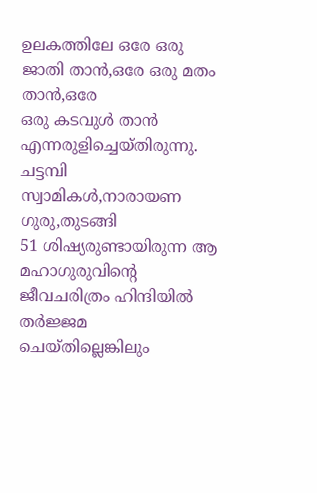ഉലകത്തിലേ ഒരേ ഒരു ജാതി താന്‍,ഒരേ ഒരു മതം താന്‍,ഒരേ
ഒരു കടവുള്‍ താന്‍
എന്നരുളിച്ചെയ്തിരുന്നു. ചട്ടമ്പി സ്വാമികള്‍,നാരായണ ഗുരു,തുടങ്ങി
51 ശിഷ്യരുണ്ടായിരുന്ന ആ മഹാഗുരുവിന്റെ ജീവചരിത്രം ഹിന്ദിയില്‍ തര്‍ജ്ജമ ചെയ്തില്ലെങ്കിലും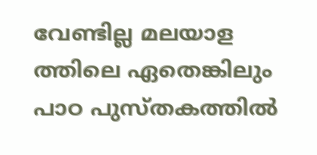വേണ്ടില്ല മലയാള ത്തിലെ ഏതെങ്കിലും പാഠ പുസ്തകത്തില്‍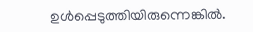ഉള്‍പ്പെടുത്തിയിരുന്നെങ്കില്‍.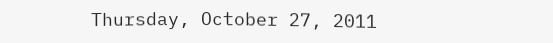Thursday, October 27, 2011